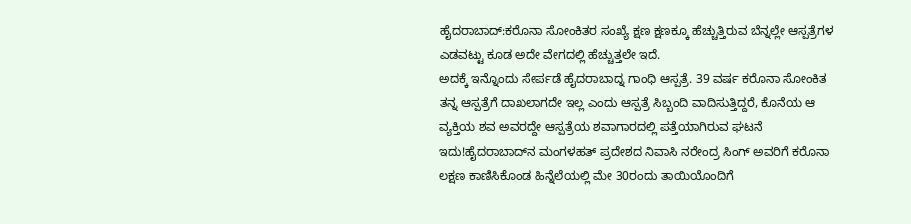ಹೈದರಾಬಾದ್:ಕರೊನಾ ಸೋಂಕಿತರ ಸಂಖ್ಯೆ ಕ್ಷಣ ಕ್ಷಣಕ್ಕೂ ಹೆಚ್ಚುತ್ತಿರುವ ಬೆನ್ನಲ್ಲೇ ಆಸ್ಪತ್ರೆಗಳ ಎಡವಟ್ಟು ಕೂಡ ಅದೇ ವೇಗದಲ್ಲಿ ಹೆಚ್ಚುತ್ತಲೇ ಇದೆ.
ಅದಕ್ಕೆ ಇನ್ನೊಂದು ಸೇರ್ಪಡೆ ಹೈದರಾಬಾದ್ನ ಗಾಂಧಿ ಆಸ್ಪತ್ರೆ. 39 ವರ್ಷ ಕರೊನಾ ಸೋಂಕಿತ ತನ್ನ ಆಸ್ಪತ್ರೆಗೆ ದಾಖಲಾಗದೇ ಇಲ್ಲ ಎಂದು ಆಸ್ಪತ್ರೆ ಸಿಬ್ಬಂದಿ ವಾದಿಸುತ್ತಿದ್ದರೆ, ಕೊನೆಯ ಆ ವ್ಯಕ್ತಿಯ ಶವ ಅವರದ್ದೇ ಆಸ್ಪತ್ರೆಯ ಶವಾಗಾರದಲ್ಲಿ ಪತ್ತೆಯಾಗಿರುವ ಘಟನೆ ಇದು!ಹೈದರಾಬಾದ್‌ನ ಮಂಗಳಹತ್ ಪ್ರದೇಶದ ನಿವಾಸಿ ನರೇಂದ್ರ ಸಿಂಗ್ ಅವರಿಗೆ ಕರೊನಾ ಲಕ್ಷಣ ಕಾಣಿಸಿಕೊಂಡ ಹಿನ್ನೆಲೆಯಲ್ಲಿ ಮೇ 30ರಂದು ತಾಯಿಯೊಂದಿಗೆ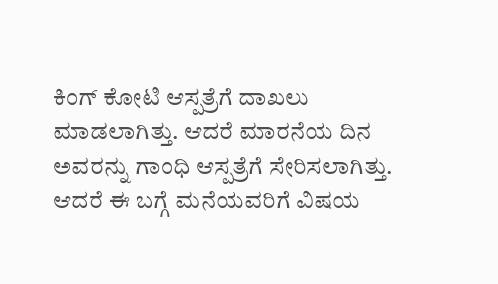ಕಿಂಗ್ ಕೋಟಿ ಆಸ್ಪತ್ರೆಗೆ ದಾಖಲು ಮಾಡಲಾಗಿತ್ತು. ಆದರೆ ಮಾರನೆಯ ದಿನ ಅವರನ್ನು ಗಾಂಧಿ ಆಸ್ಪತ್ರೆಗೆ ಸೇರಿಸಲಾಗಿತ್ತು. ಆದರೆ ಈ ಬಗ್ಗೆ ಮನೆಯವರಿಗೆ ವಿಷಯ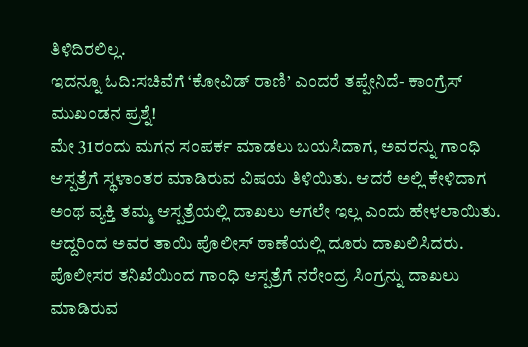ತಿಳಿದಿರಲಿಲ್ಲ.
ಇದನ್ನೂ ಓದಿ:ಸಚಿವೆಗೆ ‘ಕೋವಿಡ್ ರಾಣಿ’ ಎಂದರೆ ತಪ್ಪೇನಿದೆ- ಕಾಂಗ್ರೆಸ್ ಮುಖಂಡನ ಪ್ರಶ್ನೆ!
ಮೇ 31ರಂದು ಮಗನ ಸಂಪರ್ಕ ಮಾಡಲು ಬಯಸಿದಾಗ, ಅವರನ್ನು ಗಾಂಧಿ ಆಸ್ಪತ್ರೆಗೆ ಸ್ಥಳಾಂತರ ಮಾಡಿರುವ ವಿಷಯ ತಿಳಿಯಿತು. ಆದರೆ ಅಲ್ಲಿ ಕೇಳಿದಾಗ ಅಂಥ ವ್ಯಕ್ತಿ ತಮ್ಮ ಆಸ್ಪತ್ರೆಯಲ್ಲಿ ದಾಖಲು ಆಗಲೇ ಇಲ್ಲ ಎಂದು ಹೇಳಲಾಯಿತು. ಆದ್ದರಿಂದ ಅವರ ತಾಯಿ ಪೊಲೀಸ್ ಠಾಣೆಯಲ್ಲಿ ದೂರು ದಾಖಲಿಸಿದರು.
ಪೊಲೀಸರ ತನಿಖೆಯಿಂದ ಗಾಂಧಿ ಆಸ್ಪತ್ರೆಗೆ ನರೇಂದ್ರ ಸಿಂಗ್ರನ್ನು ದಾಖಲು ಮಾಡಿರುವ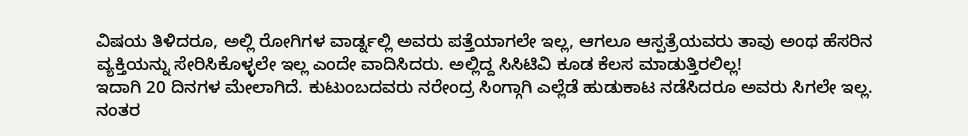ವಿಷಯ ತಿಳಿದರೂ, ಅಲ್ಲಿ ರೋಗಿಗಳ ವಾರ್ಡ್ನಲ್ಲಿ ಅವರು ಪತ್ತೆಯಾಗಲೇ ಇಲ್ಲ, ಆಗಲೂ ಆಸ್ಪತ್ರೆಯವರು ತಾವು ಅಂಥ ಹೆಸರಿನ ವ್ಯಕ್ತಿಯನ್ನು ಸೇರಿಸಿಕೊಳ್ಳಲೇ ಇಲ್ಲ ಎಂದೇ ವಾದಿಸಿದರು. ಅಲ್ಲಿದ್ದ ಸಿಸಿಟಿವಿ ಕೂಡ ಕೆಲಸ ಮಾಡುತ್ತಿರಲಿಲ್ಲ!
ಇದಾಗಿ 20 ದಿನಗಳ ಮೇಲಾಗಿದೆ. ಕುಟುಂಬದವರು ನರೇಂದ್ರ ಸಿಂಗ್ಗಾಗಿ ಎಲ್ಲೆಡೆ ಹುಡುಕಾಟ ನಡೆಸಿದರೂ ಅವರು ಸಿಗಲೇ ಇಲ್ಲ. ನಂತರ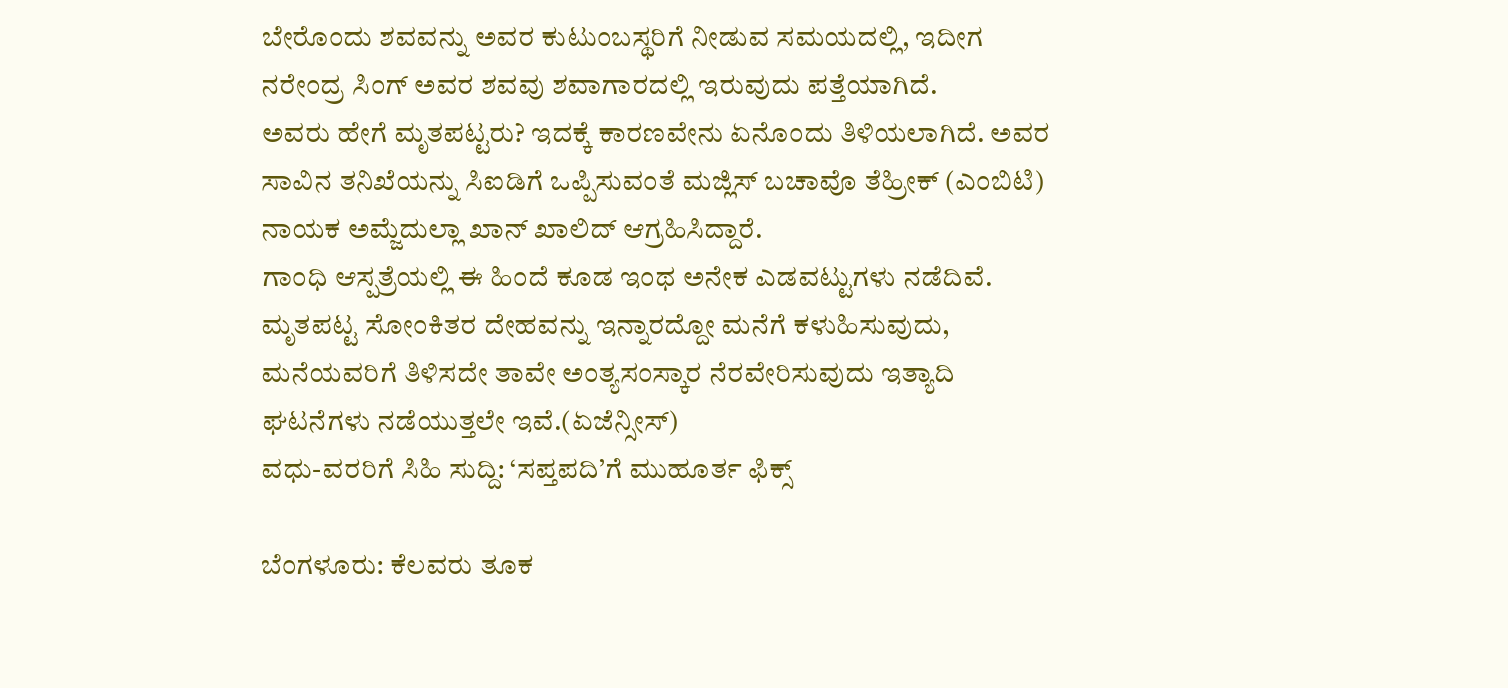ಬೇರೊಂದು ಶವವನ್ನು ಅವರ ಕುಟುಂಬಸ್ಥರಿಗೆ ನೀಡುವ ಸಮಯದಲ್ಲಿ, ಇದೀಗ ನರೇಂದ್ರ ಸಿಂಗ್ ಅವರ ಶವವು ಶವಾಗಾರದಲ್ಲಿ ಇರುವುದು ಪತ್ತೆಯಾಗಿದೆ.
ಅವರು ಹೇಗೆ ಮೃತಪಟ್ಟರು? ಇದಕ್ಕೆ ಕಾರಣವೇನು ಏನೊಂದು ತಿಳಿಯಲಾಗಿದೆ. ಅವರ ಸಾವಿನ ತನಿಖೆಯನ್ನು ಸಿಐಡಿಗೆ ಒಪ್ಪಿಸುವಂತೆ ಮಜ್ಲಿಸ್ ಬಚಾವೊ ತೆಹ್ರೀಕ್ (ಎಂಬಿಟಿ) ನಾಯಕ ಅಮ್ಜೆದುಲ್ಲಾ ಖಾನ್ ಖಾಲಿದ್ ಆಗ್ರಹಿಸಿದ್ದಾರೆ.
ಗಾಂಧಿ ಆಸ್ಪತ್ರೆಯಲ್ಲಿ ಈ ಹಿಂದೆ ಕೂಡ ಇಂಥ ಅನೇಕ ಎಡವಟ್ಟುಗಳು ನಡೆದಿವೆ. ಮೃತಪಟ್ಟ ಸೋಂಕಿತರ ದೇಹವನ್ನು ಇನ್ನಾರದ್ದೋ ಮನೆಗೆ ಕಳುಹಿಸುವುದು, ಮನೆಯವರಿಗೆ ತಿಳಿಸದೇ ತಾವೇ ಅಂತ್ಯಸಂಸ್ಕಾರ ನೆರವೇರಿಸುವುದು ಇತ್ಯಾದಿ ಘಟನೆಗಳು ನಡೆಯುತ್ತಲೇ ಇವೆ.(ಏಜೆನ್ಸೀಸ್)
ವಧು-ವರರಿಗೆ ಸಿಹಿ ಸುದ್ದಿ: ‘ಸಪ್ತಪದಿ’ಗೆ ಮುಹೂರ್ತ ಫಿಕ್ಸ್

ಬೆಂಗಳೂರು: ಕೆಲವರು ತೂಕ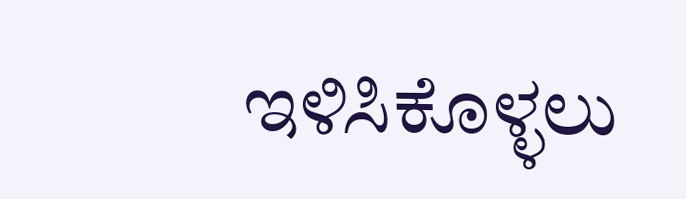ಇಳಿಸಿಕೊಳ್ಳಲು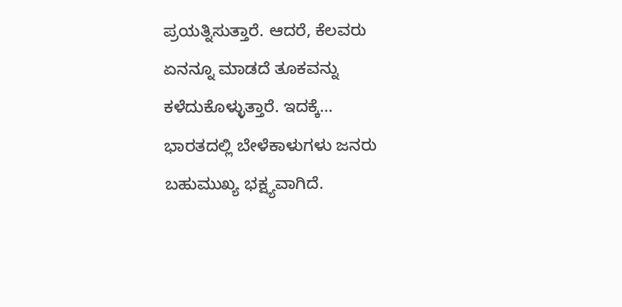ಪ್ರಯತ್ನಿಸುತ್ತಾರೆ. ಆದರೆ, ಕೆಲವರು ಏನನ್ನೂ ಮಾಡದೆ ತೂಕವನ್ನು ಕಳೆದುಕೊಳ್ಳುತ್ತಾರೆ. ಇದಕ್ಕೆ…
ಭಾರತದಲ್ಲಿ ಬೇಳೆಕಾಳುಗಳು ಜನರು ಬಹುಮುಖ್ಯ ಭಕ್ಷ್ಯವಾಗಿದೆ.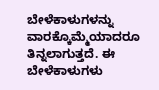ಬೇಳೆಕಾಳುಗಳನ್ನು ವಾರಕ್ಕೊಮ್ಮೆಯಾದರೂ ತಿನ್ನಲಾಗುತ್ತದೆ. ಈ ಬೇಳೆಕಾಳುಗಳು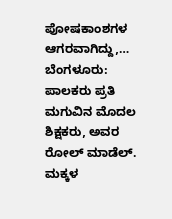ಪೋಷಕಾಂಶಗಳ ಆಗರವಾಗಿದ್ದು,…
ಬೆಂಗಳೂರು:  ಪಾಲಕರು ಪ್ರತಿ ಮಗುವಿನ ಮೊದಲ ಶಿಕ್ಷಕರು, ಅವರ ರೋಲ್ ಮಾಡೆಲ್. ಮಕ್ಕಳ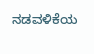ನಡವಳಿಕೆಯ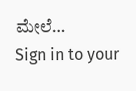ಮೇಲೆ…
Sign in to your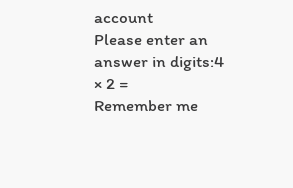account
Please enter an answer in digits:4 × 2 =
Remember me